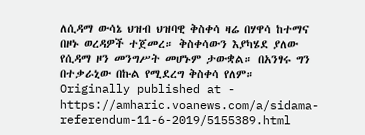ለሲዳማ ውሳኔ ህዝብ ህዝባዊ ቅስቀሳ ዛሬ በሃዋሳ ከተማና በዞኑ ወረዳዎች ተጀመረ። ቅስቀሳውን እያካሄደ ያለው የሲዳማ ዞን መንግሥት መሆኑም ታውቋል። በአንፃሩ ግን በተቃራኒው በኩል የሚደረግ ቅስቀሳ የለም።
Originally published at - https://amharic.voanews.com/a/sidama-referendum-11-6-2019/5155389.html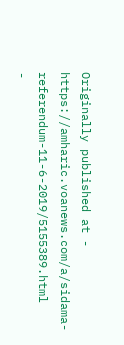Originally published at - https://amharic.voanews.com/a/sidama-referendum-11-6-2019/5155389.html
-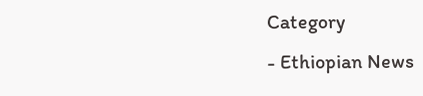Category
- Ethiopian News